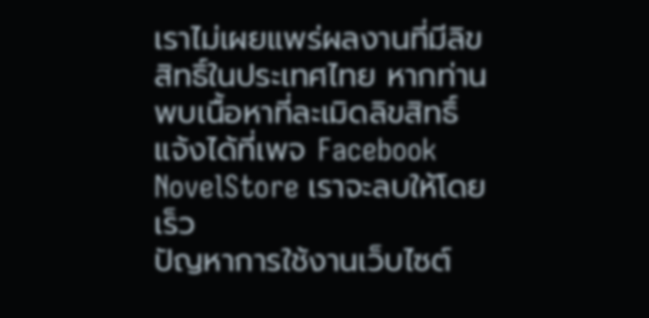เราไม่เผยแพร่ผลงานที่มีลิขสิทธิ์ในประเทศไทย หากท่านพบเนื้อหาที่ละเมิดลิขสิทธิ์ แจ้งได้ที่เพจ Facebook NovelStore เราจะลบให้โดยเร็ว
ปัญหาการใช้งานเว็บไซต์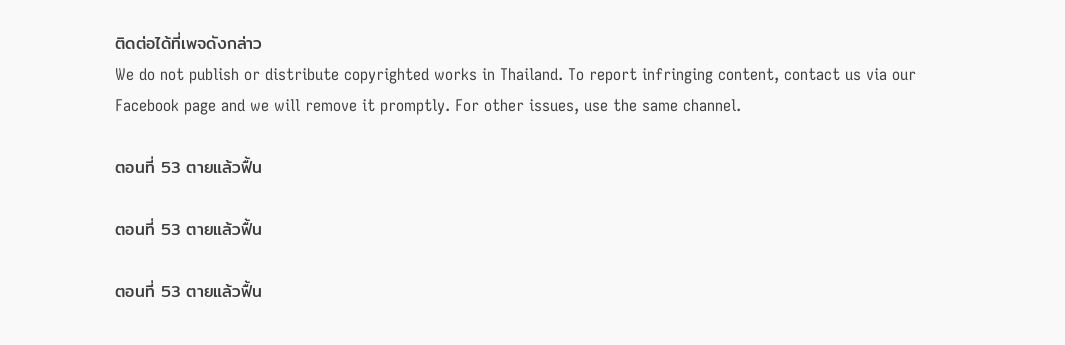ติดต่อได้ที่เพจดังกล่าว
We do not publish or distribute copyrighted works in Thailand. To report infringing content, contact us via our Facebook page and we will remove it promptly. For other issues, use the same channel.

ตอนที่ 53 ตายแล้วฟื้น

ตอนที่ 53 ตายแล้วฟื้น

ตอนที่ 53 ตายแล้วฟื้น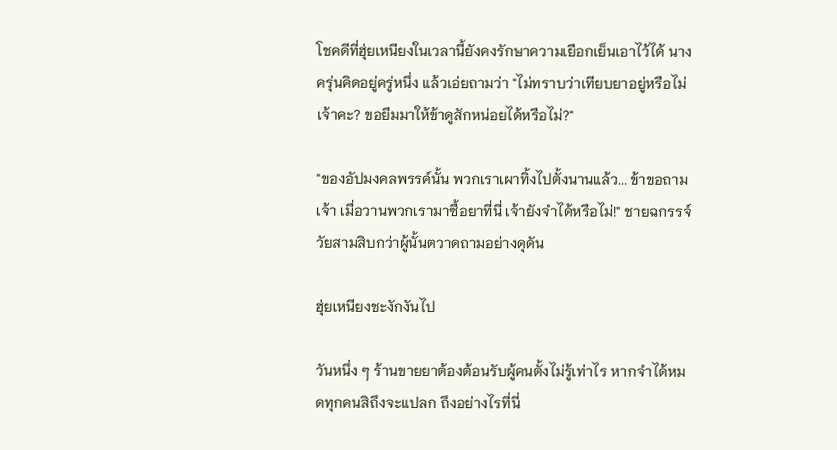โชคดีที่ฮุ่ยเหนียงในเวลานี้ยังคงรักษาความเยือกเย็นเอาไว้ได้ นางครุ่นคิดอยู่ครู่หนึ่ง แล้วเอ่ยถามว่า "ไม่ทราบว่าเทียบยาอยู่หรือไม่เจ้าคะ? ขอยืมมาให้ข้าดูสักหน่อยได้หรือไม่?"

"ของอัปมงคลพรรค์นั้น พวกเราเผาทิ้งไปตั้งนานแล้ว... ข้าขอถามเจ้า เมื่อวานพวกเรามาซื้อยาที่นี่ เจ้ายังจำได้หรือไม่!" ชายฉกรรจ์วัยสามสิบกว่าผู้นั้นตวาดถามอย่างดุดัน

ฮุ่ยเหนียงชะงักงันไป

วันหนึ่ง ๆ ร้านขายยาต้องต้อนรับผู้คนตั้งไม่รู้เท่าไร หากจำได้หมดทุกคนสิถึงจะแปลก ถึงอย่างไรที่นี่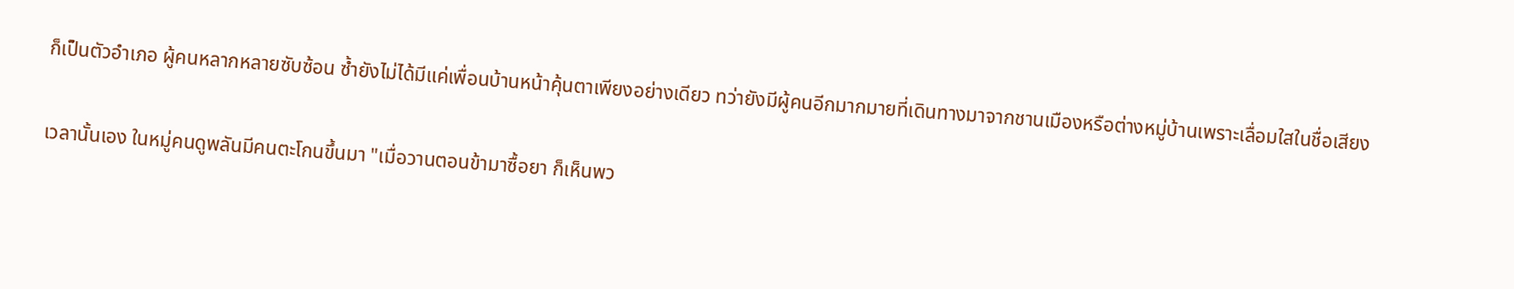ก็เป็นตัวอำเภอ ผู้คนหลากหลายซับซ้อน ซ้ำยังไม่ได้มีแค่เพื่อนบ้านหน้าคุ้นตาเพียงอย่างเดียว ทว่ายังมีผู้คนอีกมากมายที่เดินทางมาจากชานเมืองหรือต่างหมู่บ้านเพราะเลื่อมใสในชื่อเสียง

เวลานั้นเอง ในหมู่คนดูพลันมีคนตะโกนขึ้นมา "เมื่อวานตอนข้ามาซื้อยา ก็เห็นพว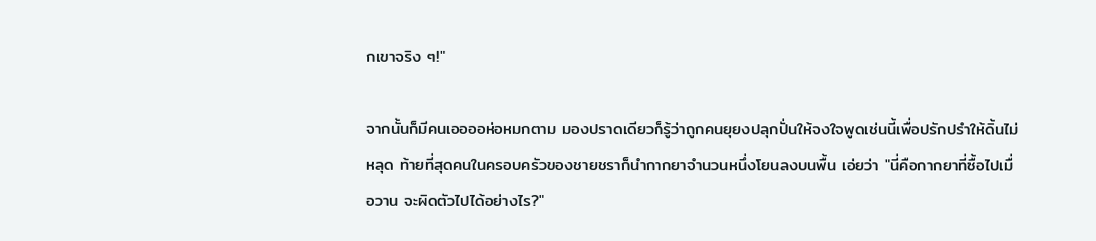กเขาจริง ๆ!"

จากนั้นก็มีคนเออออห่อหมกตาม มองปราดเดียวก็รู้ว่าถูกคนยุยงปลุกปั่นให้จงใจพูดเช่นนี้เพื่อปรักปรำให้ดิ้นไม่หลุด ท้ายที่สุดคนในครอบครัวของชายชราก็นำกากยาจำนวนหนึ่งโยนลงบนพื้น เอ่ยว่า "นี่คือกากยาที่ซื้อไปเมื่อวาน จะผิดตัวไปได้อย่างไร?"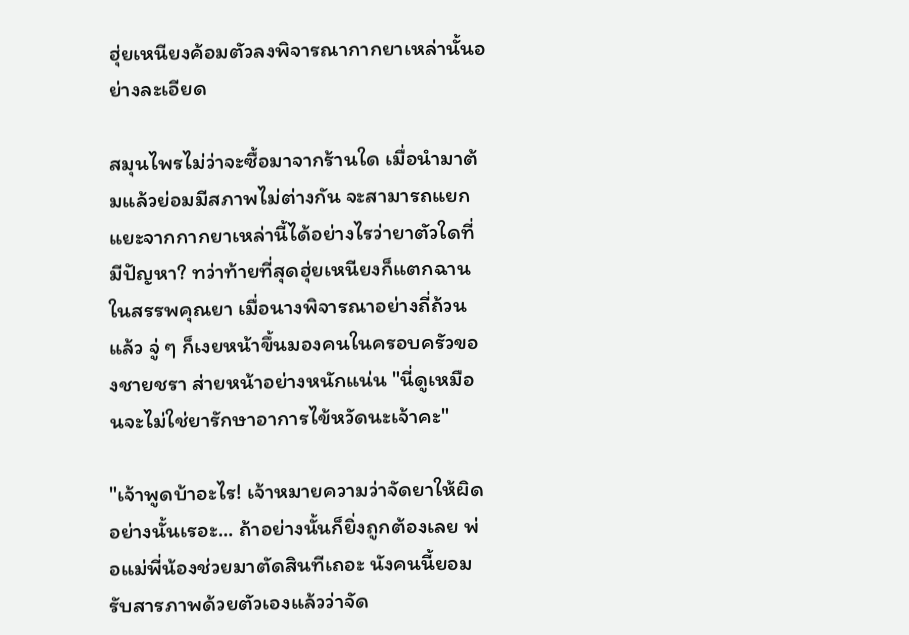ฮุ่ยเหนียงค้อมตัวลงพิจารณากากยาเหล่านั้นอย่างละเอียด

สมุนไพรไม่ว่าจะซื้อมาจากร้านใด เมื่อนำมาต้มแล้วย่อมมีสภาพไม่ต่างกัน จะสามารถแยกแยะจากกากยาเหล่านี้ได้อย่างไรว่ายาตัวใดที่มีปัญหา? ทว่าท้ายที่สุดฮุ่ยเหนียงก็แตกฉานในสรรพคุณยา เมื่อนางพิจารณาอย่างถี่ถ้วนแล้ว จู่ ๆ ก็เงยหน้าขึ้นมองคนในครอบครัวของชายชรา ส่ายหน้าอย่างหนักแน่น "นี่ดูเหมือนจะไม่ใช่ยารักษาอาการไข้หวัดนะเจ้าคะ"

"เจ้าพูดบ้าอะไร! เจ้าหมายความว่าจัดยาให้ผิดอย่างนั้นเรอะ... ถ้าอย่างนั้นก็ยิ่งถูกต้องเลย พ่อแม่พี่น้องช่วยมาตัดสินทีเถอะ นังคนนี้ยอมรับสารภาพด้วยตัวเองแล้วว่าจัด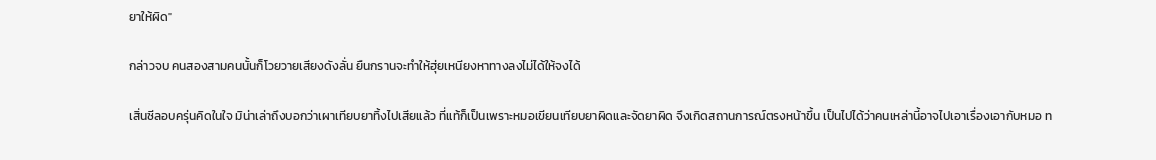ยาให้ผิด"

กล่าวจบ คนสองสามคนนั้นก็โวยวายเสียงดังลั่น ยืนกรานจะทำให้ฮุ่ยเหนียงหาทางลงไม่ได้ให้จงได้

เสิ่นซีลอบครุ่นคิดในใจ มิน่าเล่าถึงบอกว่าเผาเทียบยาทิ้งไปเสียแล้ว ที่แท้ก็เป็นเพราะหมอเขียนเทียบยาผิดและจัดยาผิด จึงเกิดสถานการณ์ตรงหน้าขึ้น เป็นไปได้ว่าคนเหล่านี้อาจไปเอาเรื่องเอากับหมอ ท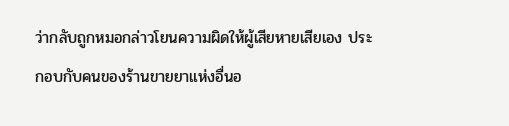ว่ากลับถูกหมอกล่าวโยนความผิดให้ผู้เสียหายเสียเอง ประกอบกับคนของร้านขายยาแห่งอื่นอ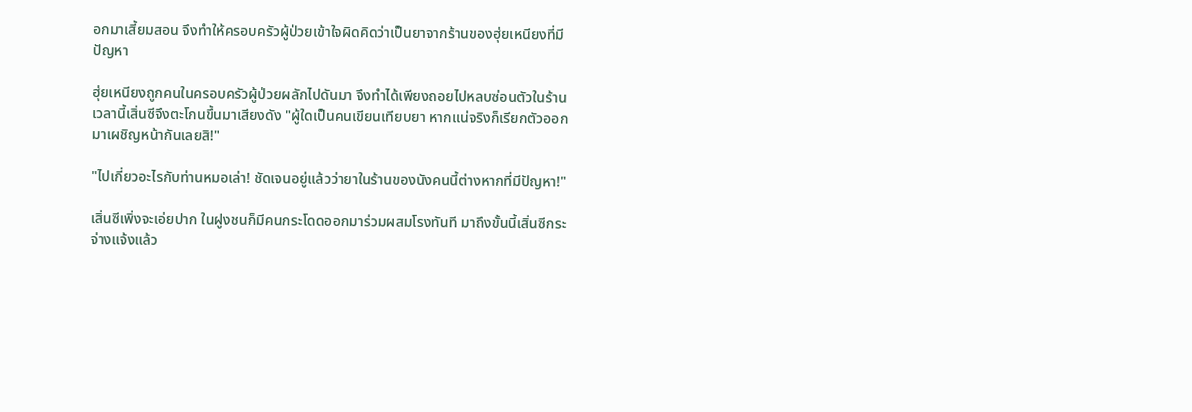อกมาเสี้ยมสอน จึงทำให้ครอบครัวผู้ป่วยเข้าใจผิดคิดว่าเป็นยาจากร้านของฮุ่ยเหนียงที่มีปัญหา

ฮุ่ยเหนียงถูกคนในครอบครัวผู้ป่วยผลักไปดันมา จึงทำได้เพียงถอยไปหลบซ่อนตัวในร้าน เวลานี้เสิ่นซีจึงตะโกนขึ้นมาเสียงดัง "ผู้ใดเป็นคนเขียนเทียบยา หากแน่จริงก็เรียกตัวออกมาเผชิญหน้ากันเลยสิ!"

"ไปเกี่ยวอะไรกับท่านหมอเล่า! ชัดเจนอยู่แล้วว่ายาในร้านของนังคนนี้ต่างหากที่มีปัญหา!"

เสิ่นซีเพิ่งจะเอ่ยปาก ในฝูงชนก็มีคนกระโดดออกมาร่วมผสมโรงทันที มาถึงขั้นนี้เสิ่นซีกระจ่างแจ้งแล้ว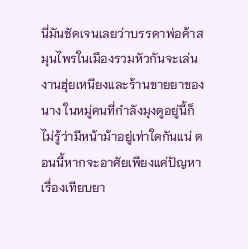นี่มันชัดเจนเลยว่าบรรดาพ่อค้าสมุนไพรในเมืองรวมหัวกันจะเล่นงานฮุ่ยเหนียงและร้านขายยาของนาง ในหมู่คนที่กำลังมุงดูอยู่นี้ก็ไม่รู้ว่ามีหน้าม้าอยู่เท่าใดกันแน่ ตอนนี้หากจะอาศัยเพียงแค่ปัญหาเรื่องเทียบยา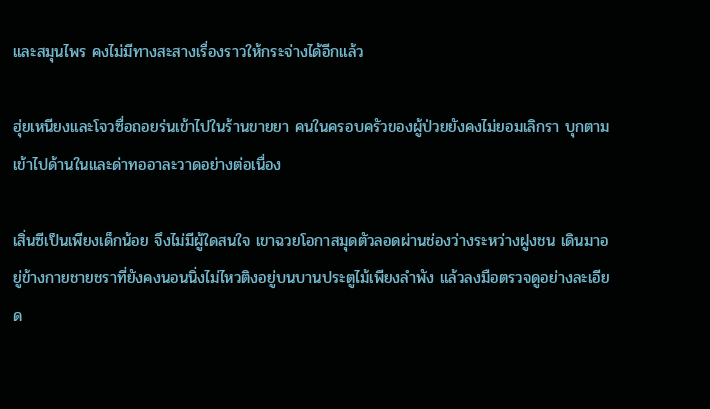และสมุนไพร คงไม่มีทางสะสางเรื่องราวให้กระจ่างได้อีกแล้ว

ฮุ่ยเหนียงและโจวซื่อถอยร่นเข้าไปในร้านขายยา คนในครอบครัวของผู้ป่วยยังคงไม่ยอมเลิกรา บุกตามเข้าไปด้านในและด่าทออาละวาดอย่างต่อเนื่อง

เสิ่นซีเป็นเพียงเด็กน้อย จึงไม่มีผู้ใดสนใจ เขาฉวยโอกาสมุดตัวลอดผ่านช่องว่างระหว่างฝูงชน เดินมาอยู่ข้างกายชายชราที่ยังคงนอนนิ่งไม่ไหวติงอยู่บนบานประตูไม้เพียงลำพัง แล้วลงมือตรวจดูอย่างละเอียด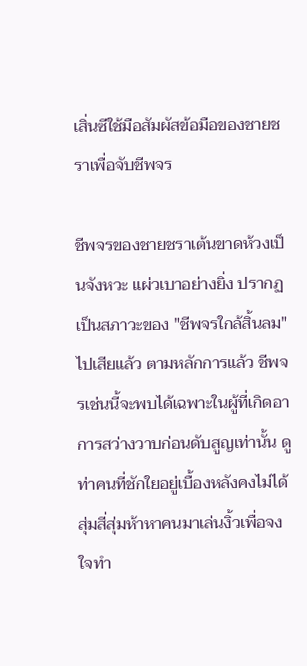เสิ่นซีใช้มือสัมผัสข้อมือของชายชราเพื่อจับชีพจร

ชีพจรของชายชราเต้นขาดห้วงเป็นจังหวะ แผ่วเบาอย่างยิ่ง ปรากฏเป็นสภาวะของ "ชีพจรใกล้สิ้นลม" ไปเสียแล้ว ตามหลักการแล้ว ชีพจรเช่นนี้จะพบได้เฉพาะในผู้ที่เกิดอาการสว่างวาบก่อนดับสูญเท่านั้น ดูท่าคนที่ชักใยอยู่เบื้องหลังคงไม่ได้สุ่มสี่สุ่มห้าหาคนมาเล่นงิ้วเพื่อจงใจทำ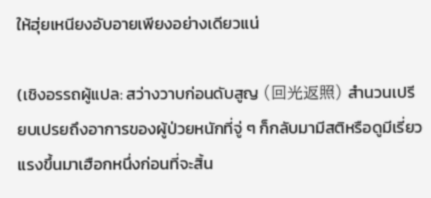ให้ฮุ่ยเหนียงอับอายเพียงอย่างเดียวแน่

(เชิงอรรถผู้แปล: สว่างวาบก่อนดับสูญ (回光返照) สำนวนเปรียบเปรยถึงอาการของผู้ป่วยหนักที่จู่ ๆ ก็กลับมามีสติหรือดูมีเรี่ยวแรงขึ้นมาเฮือกหนึ่งก่อนที่จะสิ้น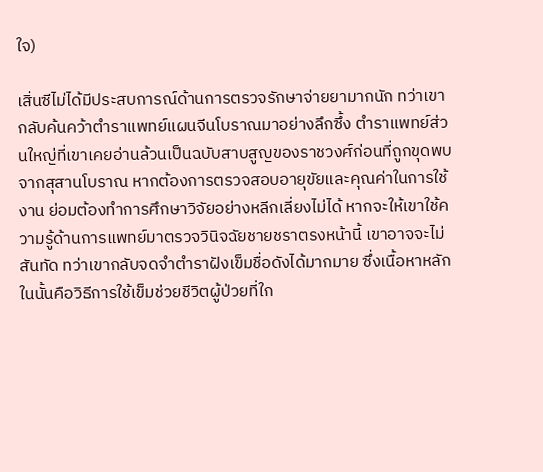ใจ)

เสิ่นซีไม่ได้มีประสบการณ์ด้านการตรวจรักษาจ่ายยามากนัก ทว่าเขากลับค้นคว้าตำราแพทย์แผนจีนโบราณมาอย่างลึกซึ้ง ตำราแพทย์ส่วนใหญ่ที่เขาเคยอ่านล้วนเป็นฉบับสาบสูญของราชวงศ์ก่อนที่ถูกขุดพบจากสุสานโบราณ หากต้องการตรวจสอบอายุขัยและคุณค่าในการใช้งาน ย่อมต้องทำการศึกษาวิจัยอย่างหลีกเลี่ยงไม่ได้ หากจะให้เขาใช้ความรู้ด้านการแพทย์มาตรวจวินิจฉัยชายชราตรงหน้านี้ เขาอาจจะไม่สันทัด ทว่าเขากลับจดจำตำราฝังเข็มชื่อดังได้มากมาย ซึ่งเนื้อหาหลักในนั้นคือวิธีการใช้เข็มช่วยชีวิตผู้ป่วยที่ใก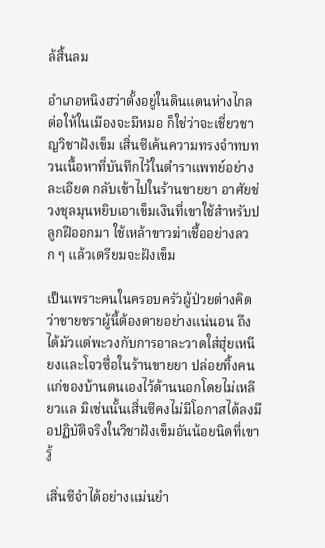ล้สิ้นลม

อำเภอหนิงฮว่าตั้งอยู่ในดินแดนห่างไกล ต่อให้ในเมืองจะมีหมอ ก็ใช่ว่าจะเชี่ยวชาญวิชาฝังเข็ม เสิ่นซีเค้นความทรงจำทบทวนเนื้อหาที่บันทึกไว้ในตำราแพทย์อย่างละเอียด กลับเข้าไปในร้านขายยา อาศัยช่วงชุลมุนหยิบเอาเข็มเงินที่เขาใช้สำหรับปลูกฝีออกมา ใช้เหล้าขาวฆ่าเชื้ออย่างลวก ๆ แล้วเตรียมจะฝังเข็ม

เป็นเพราะคนในครอบครัวผู้ป่วยต่างคิดว่าชายชราผู้นี้ต้องตายอย่างแน่นอน ถึงได้มัวแต่พะวงกับการอาละวาดใส่ฮุ่ยเหนียงและโจวซื่อในร้านขายยา ปล่อยทิ้งคนแก่ของบ้านตนเองไว้ด้านนอกโดยไม่เหลียวแล มิเช่นนั้นเสิ่นซีคงไม่มีโอกาสได้ลงมือปฏิบัติจริงในวิชาฝังเข็มอันน้อยนิดที่เขารู้

เสิ่นซีจำได้อย่างแม่นยำ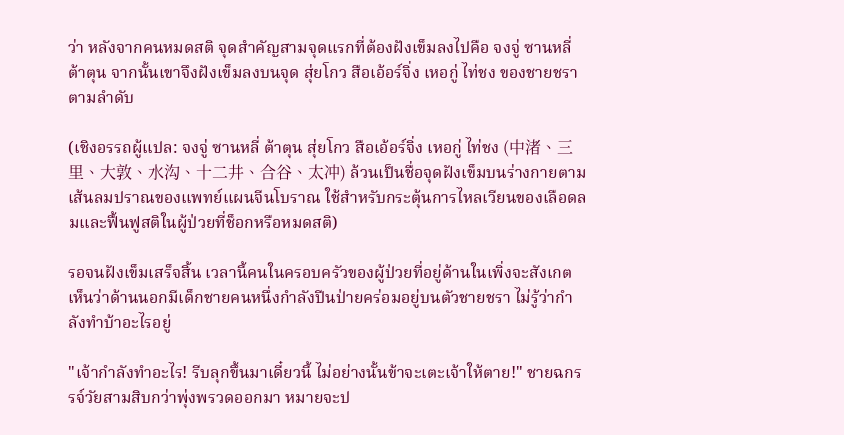ว่า หลังจากคนหมดสติ จุดสำคัญสามจุดแรกที่ต้องฝังเข็มลงไปคือ จงจู่ ซานหลี่ ต้าตุน จากนั้นเขาจึงฝังเข็มลงบนจุด สุ่ยโกว สือเอ้อร์จิ่ง เหอกู่ ไท่ชง ของชายชราตามลำดับ

(เชิงอรรถผู้แปล: จงจู่ ซานหลี่ ต้าตุน สุ่ยโกว สือเอ้อร์จิ่ง เหอกู่ ไท่ชง (中渚、三里、大敦、水沟、十二井、合谷、太冲) ล้วนเป็นชื่อจุดฝังเข็มบนร่างกายตามเส้นลมปราณของแพทย์แผนจีนโบราณ ใช้สำหรับกระตุ้นการไหลเวียนของเลือดลมและฟื้นฟูสติในผู้ป่วยที่ช็อกหรือหมดสติ)

รอจนฝังเข็มเสร็จสิ้น เวลานี้คนในครอบครัวของผู้ป่วยที่อยู่ด้านในเพิ่งจะสังเกตเห็นว่าด้านนอกมีเด็กชายคนหนึ่งกำลังปีนป่ายคร่อมอยู่บนตัวชายชรา ไม่รู้ว่ากำลังทำบ้าอะไรอยู่

"เจ้ากำลังทำอะไร! รีบลุกขึ้นมาเดี๋ยวนี้ ไม่อย่างนั้นข้าจะเตะเจ้าให้ตาย!" ชายฉกรรจ์วัยสามสิบกว่าพุ่งพรวดออกมา หมายจะป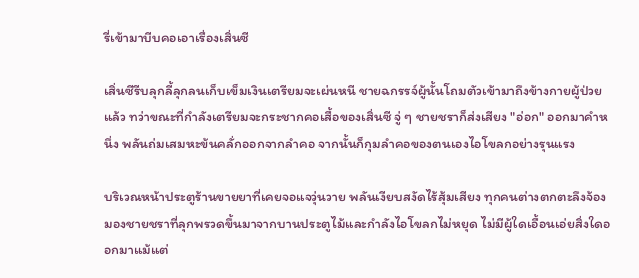รี่เข้ามาบีบคอเอาเรื่องเสิ่นซี

เสิ่นซีรีบลุกลี้ลุกลนเก็บเข็มเงินเตรียมจะเผ่นหนี ชายฉกรรจ์ผู้นั้นโถมตัวเข้ามาถึงข้างกายผู้ป่วยแล้ว ทว่าขณะที่กำลังเตรียมจะกระชากคอเสื้อของเสิ่นซี จู่ ๆ ชายชราก็ส่งเสียง "อ่อก" ออกมาคำหนึ่ง พลันถ่มเสมหะข้นคลั่กออกจากลำคอ จากนั้นก็กุมลำคอของตนเองไอโขลกอย่างรุนแรง

บริเวณหน้าประตูร้านขายยาที่เคยจอแจวุ่นวาย พลันเงียบสงัดไร้สุ้มเสียง ทุกคนต่างตกตะลึงจ้องมองชายชราที่ลุกพรวดขึ้นมาจากบานประตูไม้และกำลังไอโขลกไม่หยุด ไม่มีผู้ใดเอื้อนเอ่ยสิ่งใดออกมาแม้แต่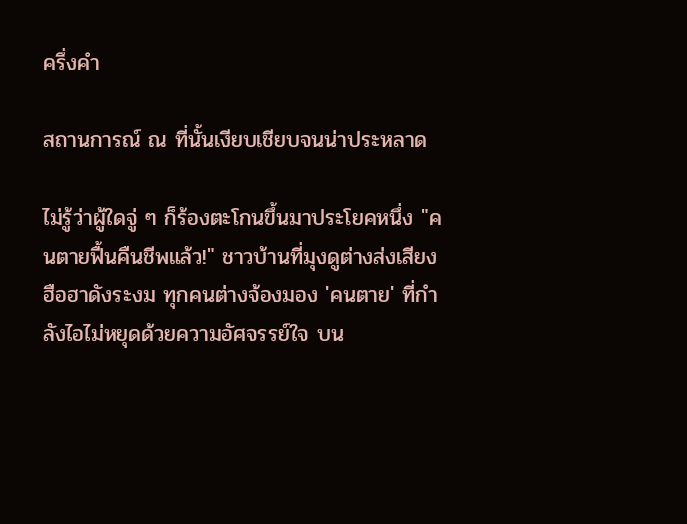ครึ่งคำ

สถานการณ์ ณ ที่นั้นเงียบเชียบจนน่าประหลาด

ไม่รู้ว่าผู้ใดจู่ ๆ ก็ร้องตะโกนขึ้นมาประโยคหนึ่ง "คนตายฟื้นคืนชีพแล้ว!" ชาวบ้านที่มุงดูต่างส่งเสียงฮือฮาดังระงม ทุกคนต่างจ้องมอง 'คนตาย' ที่กำลังไอไม่หยุดด้วยความอัศจรรย์ใจ บน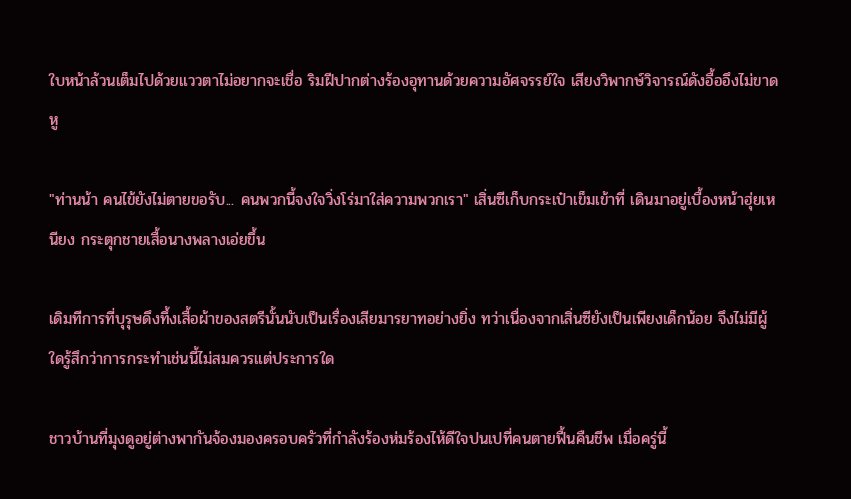ใบหน้าล้วนเต็มไปด้วยแววตาไม่อยากจะเชื่อ ริมฝีปากต่างร้องอุทานด้วยความอัศจรรย์ใจ เสียงวิพากษ์วิจารณ์ดังอื้ออึงไม่ขาดหู

"ท่านน้า คนไข้ยังไม่ตายขอรับ... คนพวกนี้จงใจวิ่งโร่มาใส่ความพวกเรา" เสิ่นซีเก็บกระเป๋าเข็มเข้าที่ เดินมาอยู่เบื้องหน้าฮุ่ยเหนียง กระตุกชายเสื้อนางพลางเอ่ยขึ้น

เดิมทีการที่บุรุษดึงทึ้งเสื้อผ้าของสตรีนั้นนับเป็นเรื่องเสียมารยาทอย่างยิ่ง ทว่าเนื่องจากเสิ่นซียังเป็นเพียงเด็กน้อย จึงไม่มีผู้ใดรู้สึกว่าการกระทำเช่นนี้ไม่สมควรแต่ประการใด

ชาวบ้านที่มุงดูอยู่ต่างพากันจ้องมองครอบครัวที่กำลังร้องห่มร้องไห้ดีใจปนเปที่คนตายฟื้นคืนชีพ เมื่อครู่นี้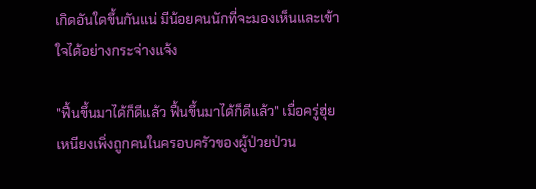เกิดอันใดขึ้นกันแน่ มีน้อยคนนักที่จะมองเห็นและเข้าใจได้อย่างกระจ่างแจ้ง

"ฟื้นขึ้นมาได้ก็ดีแล้ว ฟื้นขึ้นมาได้ก็ดีแล้ว" เมื่อครู่ฮุ่ยเหนียงเพิ่งถูกคนในครอบครัวของผู้ป่วยป่วน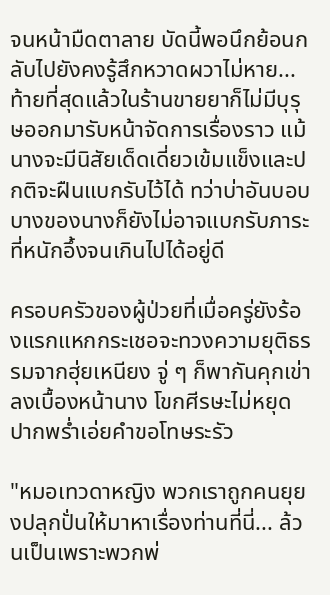จนหน้ามืดตาลาย บัดนี้พอนึกย้อนกลับไปยังคงรู้สึกหวาดผวาไม่หาย... ท้ายที่สุดแล้วในร้านขายยาก็ไม่มีบุรุษออกมารับหน้าจัดการเรื่องราว แม้นางจะมีนิสัยเด็ดเดี่ยวเข้มแข็งและปกติจะฝืนแบกรับไว้ได้ ทว่าบ่าอันบอบบางของนางก็ยังไม่อาจแบกรับภาระที่หนักอึ้งจนเกินไปได้อยู่ดี

ครอบครัวของผู้ป่วยที่เมื่อครู่ยังร้องแรกแหกกระเชอจะทวงความยุติธรรมจากฮุ่ยเหนียง จู่ ๆ ก็พากันคุกเข่าลงเบื้องหน้านาง โขกศีรษะไม่หยุดปากพร่ำเอ่ยคำขอโทษระรัว

"หมอเทวดาหญิง พวกเราถูกคนยุยงปลุกปั่นให้มาหาเรื่องท่านที่นี่... ล้วนเป็นเพราะพวกพ่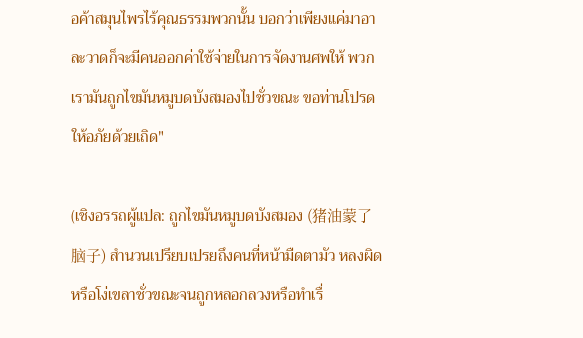อค้าสมุนไพรไร้คุณธรรมพวกนั้น บอกว่าเพียงแค่มาอาละวาดก็จะมีคนออกค่าใช้จ่ายในการจัดงานศพให้ พวกเรามันถูกไขมันหมูบดบังสมองไปชั่วขณะ ขอท่านโปรดให้อภัยด้วยเถิด"

(เชิงอรรถผู้แปล: ถูกไขมันหมูบดบังสมอง (猪油蒙了脑子) สำนวนเปรียบเปรยถึงคนที่หน้ามืดตามัว หลงผิด หรือโง่เขลาชั่วขณะจนถูกหลอกลวงหรือทำเรื่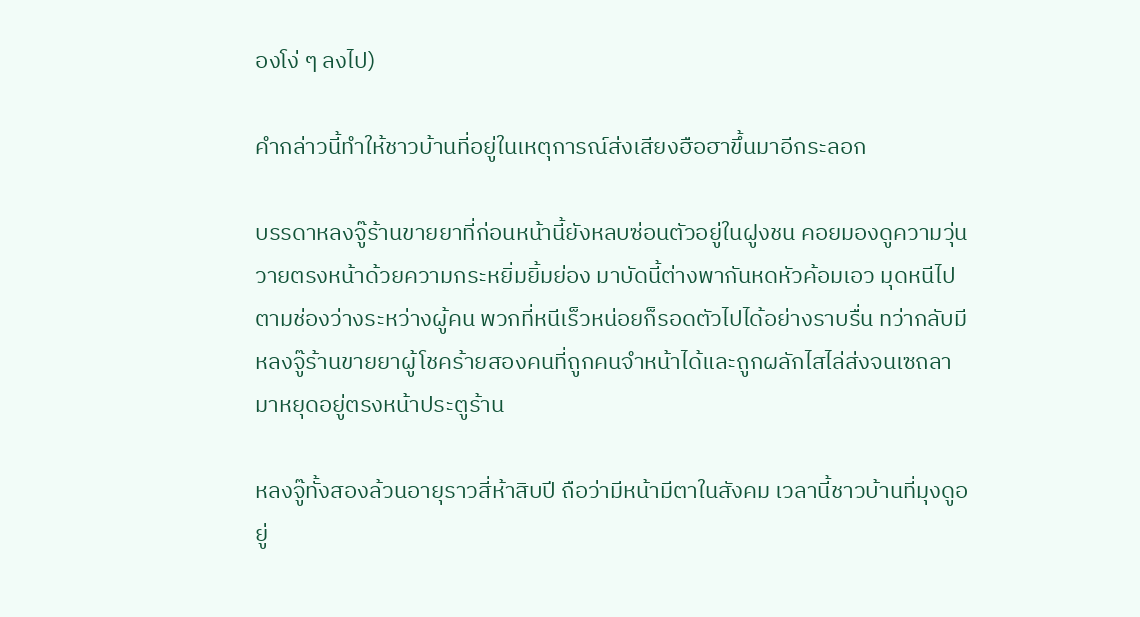องโง่ ๆ ลงไป)

คำกล่าวนี้ทำให้ชาวบ้านที่อยู่ในเหตุการณ์ส่งเสียงฮือฮาขึ้นมาอีกระลอก

บรรดาหลงจู๊ร้านขายยาที่ก่อนหน้านี้ยังหลบซ่อนตัวอยู่ในฝูงชน คอยมองดูความวุ่นวายตรงหน้าด้วยความกระหยิ่มยิ้มย่อง มาบัดนี้ต่างพากันหดหัวค้อมเอว มุดหนีไปตามช่องว่างระหว่างผู้คน พวกที่หนีเร็วหน่อยก็รอดตัวไปได้อย่างราบรื่น ทว่ากลับมีหลงจู๊ร้านขายยาผู้โชคร้ายสองคนที่ถูกคนจำหน้าได้และถูกผลักไสไล่ส่งจนเซถลามาหยุดอยู่ตรงหน้าประตูร้าน

หลงจู๊ทั้งสองล้วนอายุราวสี่ห้าสิบปี ถือว่ามีหน้ามีตาในสังคม เวลานี้ชาวบ้านที่มุงดูอยู่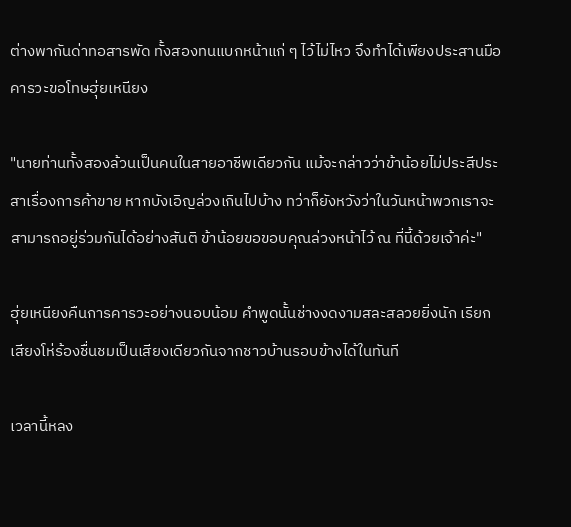ต่างพากันด่าทอสารพัด ทั้งสองทนแบกหน้าแก่ ๆ ไว้ไม่ไหว จึงทำได้เพียงประสานมือคารวะขอโทษฮุ่ยเหนียง

"นายท่านทั้งสองล้วนเป็นคนในสายอาชีพเดียวกัน แม้จะกล่าวว่าข้าน้อยไม่ประสีประสาเรื่องการค้าขาย หากบังเอิญล่วงเกินไปบ้าง ทว่าก็ยังหวังว่าในวันหน้าพวกเราจะสามารถอยู่ร่วมกันได้อย่างสันติ ข้าน้อยขอขอบคุณล่วงหน้าไว้ ณ ที่นี้ด้วยเจ้าค่ะ"

ฮุ่ยเหนียงคืนการคารวะอย่างนอบน้อม คำพูดนั้นช่างงดงามสละสลวยยิ่งนัก เรียกเสียงโห่ร้องชื่นชมเป็นเสียงเดียวกันจากชาวบ้านรอบข้างได้ในทันที

เวลานี้หลง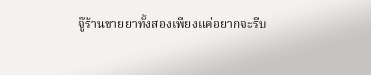จู๊ร้านขายยาทั้งสองเพียงแค่อยากจะรีบ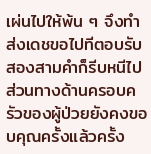เผ่นไปให้พ้น ๆ จึงทำส่งเดชขอไปทีตอบรับสองสามคำก็รีบหนีไป ส่วนทางด้านครอบครัวของผู้ป่วยยังคงขอบคุณครั้งแล้วครั้ง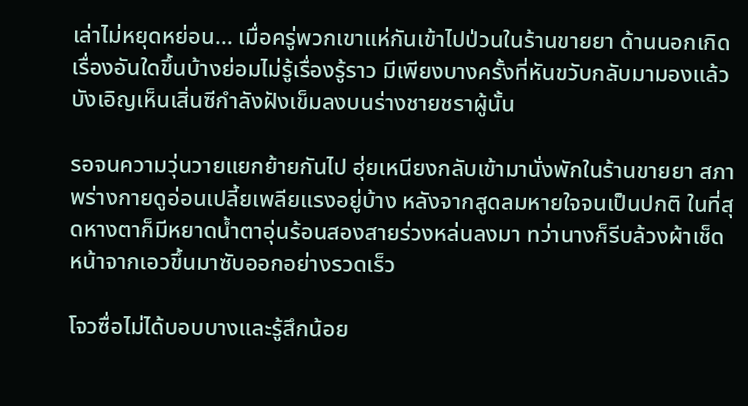เล่าไม่หยุดหย่อน... เมื่อครู่พวกเขาแห่กันเข้าไปป่วนในร้านขายยา ด้านนอกเกิดเรื่องอันใดขึ้นบ้างย่อมไม่รู้เรื่องรู้ราว มีเพียงบางครั้งที่หันขวับกลับมามองแล้วบังเอิญเห็นเสิ่นซีกำลังฝังเข็มลงบนร่างชายชราผู้นั้น

รอจนความวุ่นวายแยกย้ายกันไป ฮุ่ยเหนียงกลับเข้ามานั่งพักในร้านขายยา สภาพร่างกายดูอ่อนเปลี้ยเพลียแรงอยู่บ้าง หลังจากสูดลมหายใจจนเป็นปกติ ในที่สุดหางตาก็มีหยาดน้ำตาอุ่นร้อนสองสายร่วงหล่นลงมา ทว่านางก็รีบล้วงผ้าเช็ดหน้าจากเอวขึ้นมาซับออกอย่างรวดเร็ว

โจวซื่อไม่ได้บอบบางและรู้สึกน้อย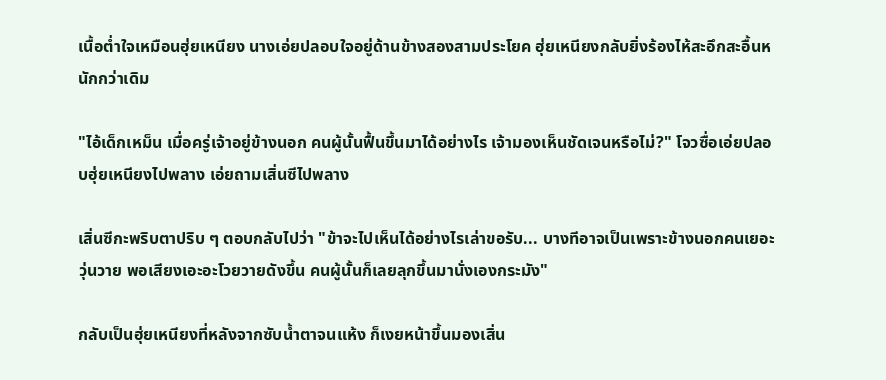เนื้อต่ำใจเหมือนฮุ่ยเหนียง นางเอ่ยปลอบใจอยู่ด้านข้างสองสามประโยค ฮุ่ยเหนียงกลับยิ่งร้องไห้สะอึกสะอื้นหนักกว่าเดิม

"ไอ้เด็กเหม็น เมื่อครู่เจ้าอยู่ข้างนอก คนผู้นั้นฟื้นขึ้นมาได้อย่างไร เจ้ามองเห็นชัดเจนหรือไม่?" โจวซื่อเอ่ยปลอบฮุ่ยเหนียงไปพลาง เอ่ยถามเสิ่นซีไปพลาง

เสิ่นซีกะพริบตาปริบ ๆ ตอบกลับไปว่า "ข้าจะไปเห็นได้อย่างไรเล่าขอรับ... บางทีอาจเป็นเพราะข้างนอกคนเยอะวุ่นวาย พอเสียงเอะอะโวยวายดังขึ้น คนผู้นั้นก็เลยลุกขึ้นมานั่งเองกระมัง"

กลับเป็นฮุ่ยเหนียงที่หลังจากซับน้ำตาจนแห้ง ก็เงยหน้าขึ้นมองเสิ่น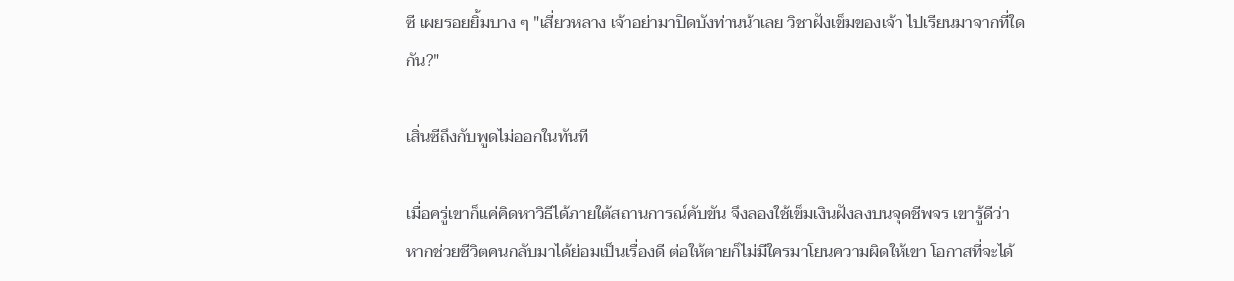ซี เผยรอยยิ้มบาง ๆ "เสี่ยวหลาง เจ้าอย่ามาปิดบังท่านน้าเลย วิชาฝังเข็มของเจ้า ไปเรียนมาจากที่ใดกัน?"

เสิ่นซีถึงกับพูดไม่ออกในทันที

เมื่อครู่เขาก็แค่คิดหาวิธีได้ภายใต้สถานการณ์คับขัน จึงลองใช้เข็มเงินฝังลงบนจุดชีพจร เขารู้ดีว่า หากช่วยชีวิตคนกลับมาได้ย่อมเป็นเรื่องดี ต่อให้ตายก็ไม่มีใครมาโยนความผิดให้เขา โอกาสที่จะได้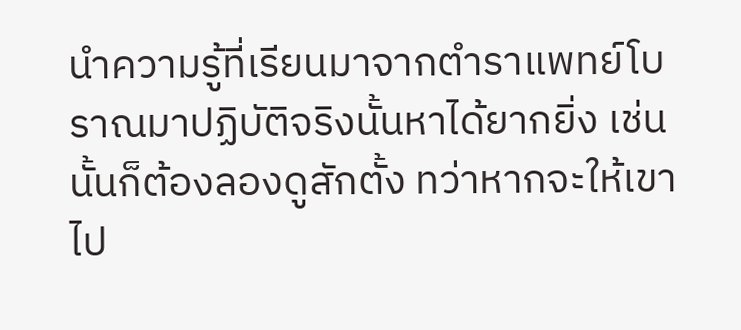นำความรู้ที่เรียนมาจากตำราแพทย์โบราณมาปฏิบัติจริงนั้นหาได้ยากยิ่ง เช่นนั้นก็ต้องลองดูสักตั้ง ทว่าหากจะให้เขาไป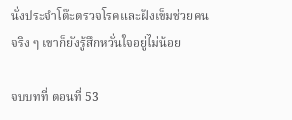นั่งประจำโต๊ะตรวจโรคและฝังเข็มช่วยคนจริง ๆ เขาก็ยังรู้สึกหวั่นใจอยู่ไม่น้อย

จบบทที่ ตอนที่ 53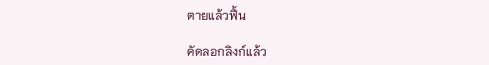ตายแล้วฟื้น

คัดลอกลิงก์แล้ว